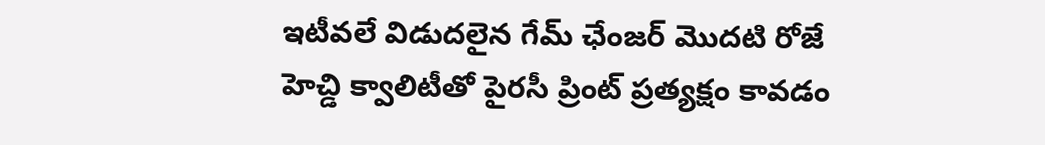ఇటీవలే విడుదలైన గేమ్ ఛేంజర్ మొదటి రోజే హెచ్డి క్వాలిటీతో పైరసీ ప్రింట్ ప్రత్యక్షం కావడం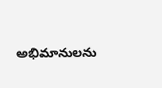అభిమానులను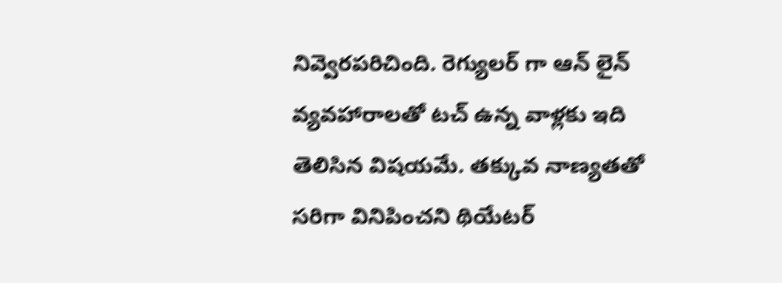నివ్వెరపరిచింది. రెగ్యులర్ గా ఆన్ లైన్ వ్యవహారాలతో టచ్ ఉన్న వాళ్లకు ఇది తెలిసిన విషయమే. తక్కువ నాణ్యతతో సరిగా వినిపించని థియేటర్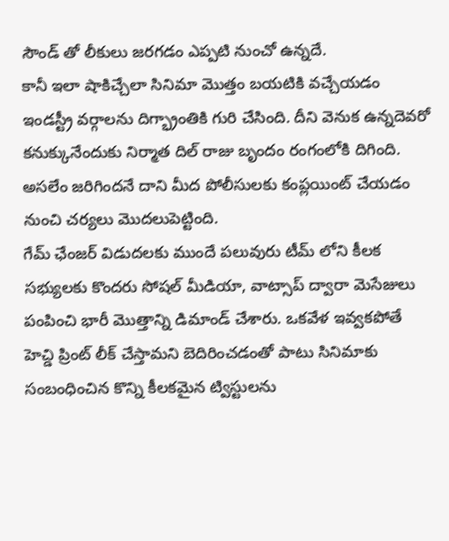సౌండ్ తో లీకులు జరగడం ఎప్పటి నుంచో ఉన్నదే.
కానీ ఇలా షాకిచ్చేలా సినిమా మొత్తం బయటికి వచ్చేయడం ఇండస్ట్రీ వర్గాలను దిగ్భ్రాంతికి గురి చేసింది. దీని వెనుక ఉన్నదెవరో కనుక్కునేందుకు నిర్మాత దిల్ రాజు బృందం రంగంలోకి దిగింది. అసలేం జరిగిందనే దాని మీద పోలీసులకు కంప్లయింట్ చేయడం నుంచి చర్యలు మొదలుపెట్టింది.
గేమ్ ఛేంజర్ విడుదలకు ముందే పలువురు టీమ్ లోని కీలక సభ్యులకు కొందరు సోషల్ మీడియా, వాట్సాప్ ద్వారా మెసేజులు పంపించి భారీ మొత్తాన్ని డిమాండ్ చేశారు. ఒకవేళ ఇవ్వకపోతే హెచ్డి ప్రింట్ లీక్ చేస్తామని బెదిరించడంతో పాటు సినిమాకు సంబంధించిన కొన్ని కీలకమైన ట్విస్టులను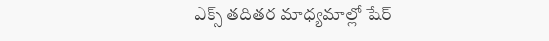ఎక్స్ తదితర మాధ్యమాల్లో షేర్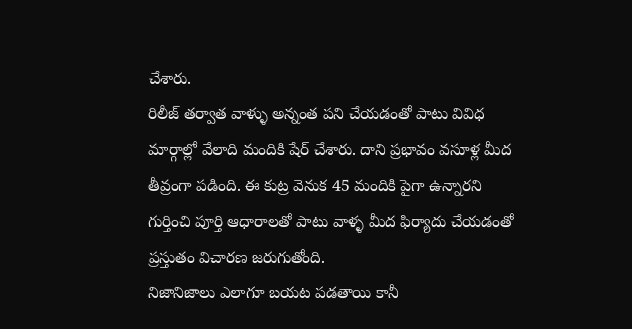చేశారు.
రిలీజ్ తర్వాత వాళ్ళు అన్నంత పని చేయడంతో పాటు వివిధ మార్గాల్లో వేలాది మందికి షేర్ చేశారు. దాని ప్రభావం వసూళ్ల మీద తీవ్రంగా పడింది. ఈ కుట్ర వెనుక 45 మందికి పైగా ఉన్నారని గుర్తించి పూర్తి ఆధారాలతో పాటు వాళ్ళ మీద ఫిర్యాదు చేయడంతో ప్రస్తుతం విచారణ జరుగుతోంది.
నిజానిజాలు ఎలాగూ బయట పడతాయి కానీ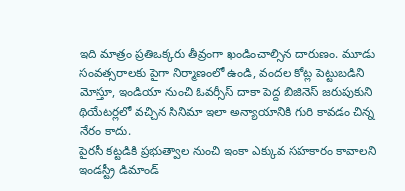ఇది మాత్రం ప్రతిఒక్కరు తీవ్రంగా ఖండించాల్సిన దారుణం. మూడు సంవత్సరాలకు పైగా నిర్మాణంలో ఉండి, వందల కోట్ల పెట్టుబడిని మోస్తూ, ఇండియా నుంచి ఓవర్సీస్ దాకా పెద్ద బిజినెస్ జరుపుకుని థియేటర్లలో వచ్చిన సినిమా ఇలా అన్యాయానికి గురి కావడం చిన్న నేరం కాదు.
పైరసీ కట్టడికి ప్రభుత్వాల నుంచి ఇంకా ఎక్కువ సహకారం కావాలని ఇండస్ట్రీ డిమాండ్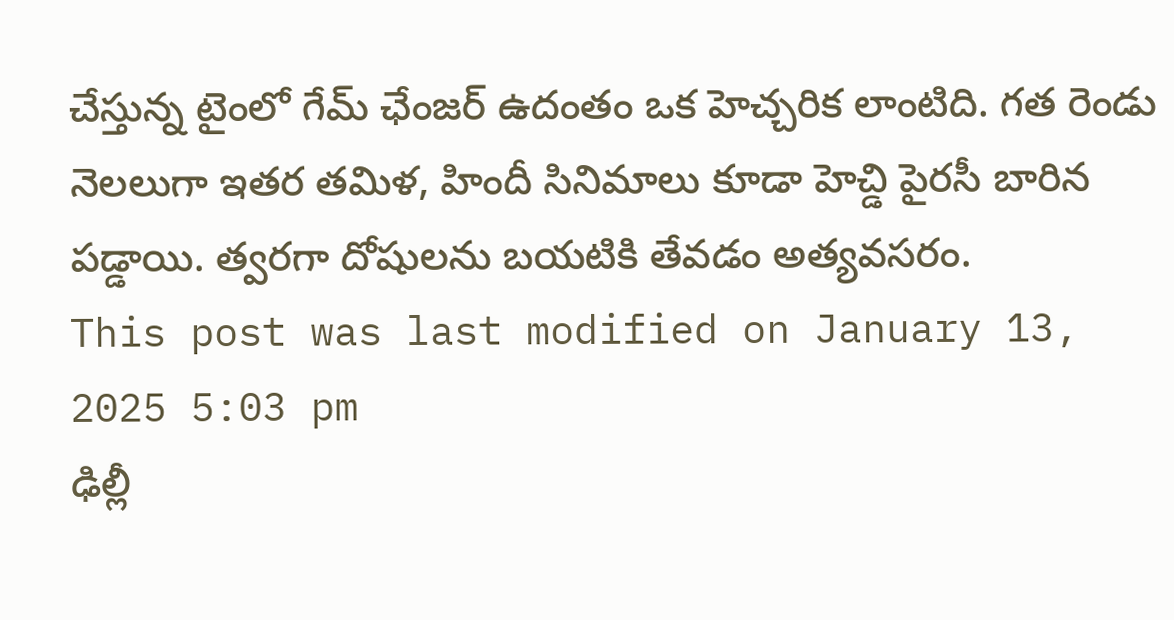చేస్తున్న టైంలో గేమ్ ఛేంజర్ ఉదంతం ఒక హెచ్చరిక లాంటిది. గత రెండు నెలలుగా ఇతర తమిళ, హిందీ సినిమాలు కూడా హెచ్డి పైరసీ బారిన పడ్డాయి. త్వరగా దోషులను బయటికి తేవడం అత్యవసరం.
This post was last modified on January 13, 2025 5:03 pm
ఢిల్లీ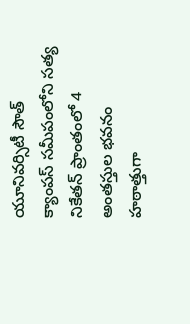యూనివర్సిటీ సౌత్ క్యాంపస్ సమీపంలోని సత్య నికేతన్ ప్రాంతంలో 4 అంతస్తుల భవనం హఠాత్తుగా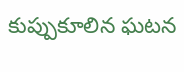కుప్పుకూలిన ఘటన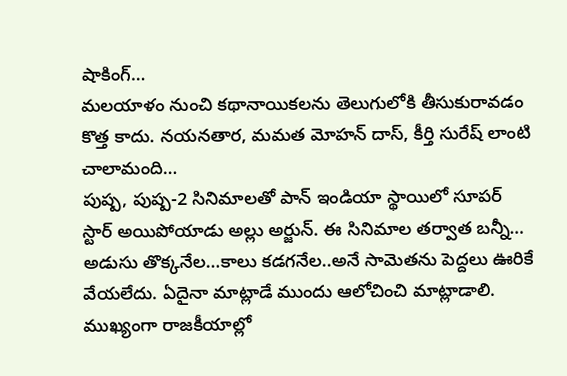షాకింగ్…
మలయాళం నుంచి కథానాయికలను తెలుగులోకి తీసుకురావడం కొత్త కాదు. నయనతార, మమత మోహన్ దాస్, కీర్తి సురేష్ లాంటి చాలామంది…
పుష్ప, పుష్ప-2 సినిమాలతో పాన్ ఇండియా స్థాయిలో సూపర్ స్టార్ అయిపోయాడు అల్లు అర్జున్. ఈ సినిమాల తర్వాత బన్నీ…
అడుసు తొక్కనేల…కాలు కడగనేల..అనే సామెతను పెద్దలు ఊరికే వేయలేదు. ఏదైనా మాట్లాడే ముందు ఆలోచించి మాట్లాడాలి. ముఖ్యంగా రాజకీయాల్లో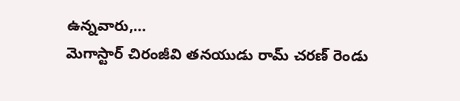ఉన్నవారు,…
మెగాస్టార్ చిరంజీవి తనయుడు రామ్ చరణ్ రెండు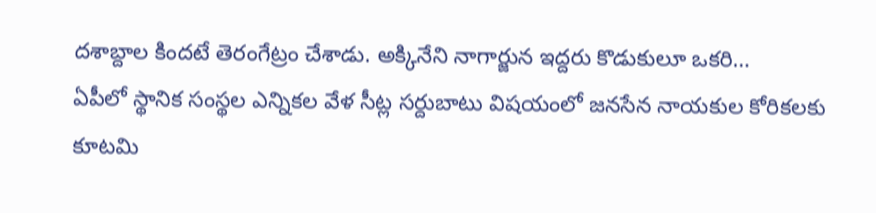దశాబ్దాల కిందటే తెరంగేట్రం చేశాడు. అక్కినేని నాగార్జున ఇద్దరు కొడుకులూ ఒకరి…
ఏపీలో స్థానిక సంస్థల ఎన్నికల వేళ సీట్ల సర్దుబాటు విషయంలో జనసేన నాయకుల కోరికలకు కూటమి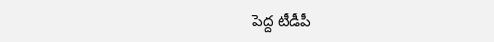పెద్ద టీడీపీ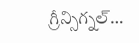గ్రీన్సిగ్నల్…